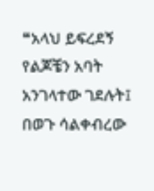❝አላህ ይፍረደኝ የልጆቼን አባት አንገላተው ገደሉት፤ በወጉ ሳልቀብረው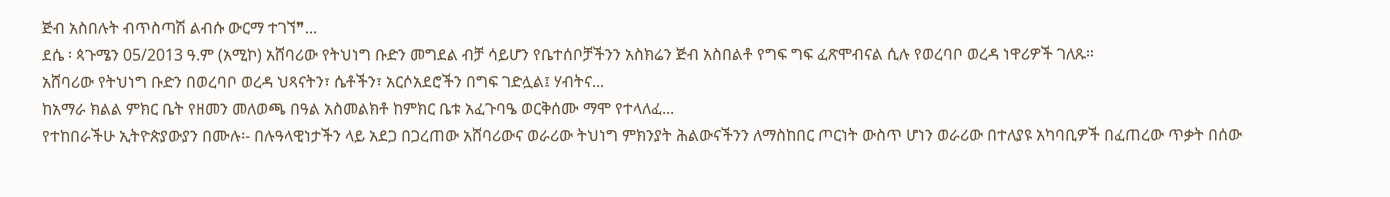ጅብ አስበሉት ብጥስጣሽ ልብሱ ውርማ ተገኘ❞...
ደሴ ፡ ጳጉሜን 05/2013 ዓ.ም (አሚኮ) አሸባሪው የትህነግ ቡድን መግደል ብቻ ሳይሆን የቤተሰቦቻችንን አስክሬን ጅብ አስበልቶ የግፍ ግፍ ፈጽሞብናል ሲሉ የወረባቦ ወረዳ ነዋሪዎች ገለጹ።
አሸባሪው የትህነግ ቡድን በወረባቦ ወረዳ ህጻናትን፣ ሴቶችን፣ አርሶአደሮችን በግፍ ገድሏል፤ ሃብትና...
ከአማራ ክልል ምክር ቤት የዘመን መለወጫ በዓል አስመልክቶ ከምክር ቤቱ አፈጉባዔ ወርቅሰሙ ማሞ የተላለፈ...
የተከበራችሁ ኢትዮጵያውያን በሙሉ፡- በሉዓላዊነታችን ላይ አደጋ በጋረጠው አሸባሪውና ወራሪው ትህነግ ምክንያት ሕልውናችንን ለማስከበር ጦርነት ውስጥ ሆነን ወራሪው በተለያዩ አካባቢዎች በፈጠረው ጥቃት በሰው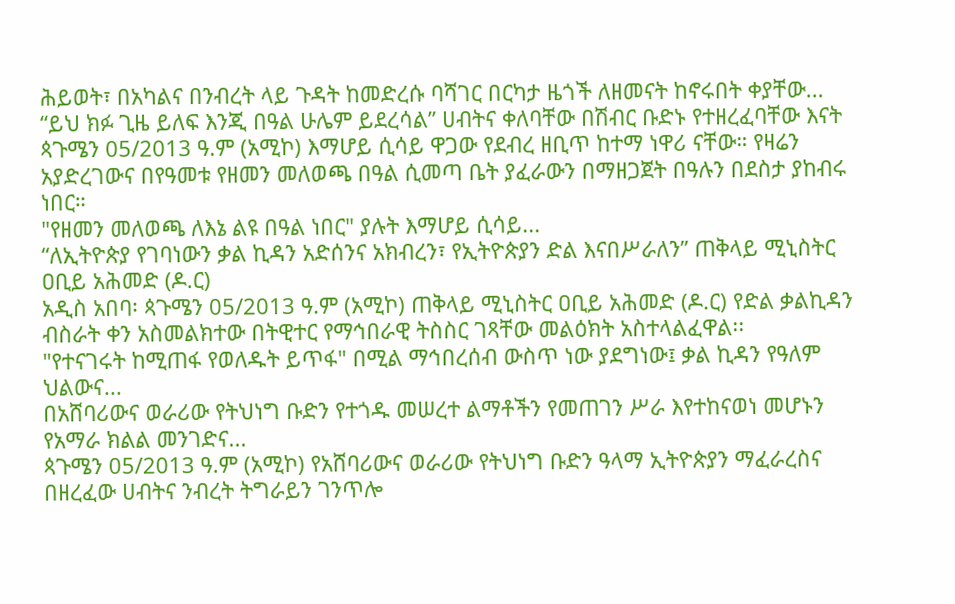ሕይወት፣ በአካልና በንብረት ላይ ጉዳት ከመድረሱ ባሻገር በርካታ ዜጎች ለዘመናት ከኖሩበት ቀያቸው...
“ይህ ክፉ ጊዜ ይለፍ እንጂ በዓል ሁሌም ይደረሳል” ሀብትና ቀለባቸው በሽብር ቡድኑ የተዘረፈባቸው እናት
ጳጉሜን 05/2013 ዓ.ም (አሚኮ) እማሆይ ሲሳይ ዋጋው የደብረ ዘቢጥ ከተማ ነዋሪ ናቸው። የዛሬን አያድረገውና በየዓመቱ የዘመን መለወጫ በዓል ሲመጣ ቤት ያፈራውን በማዘጋጀት በዓሉን በደስታ ያከብሩ ነበር።
"የዘመን መለወጫ ለእኔ ልዩ በዓል ነበር" ያሉት እማሆይ ሲሳይ...
“ለኢትዮጵያ የገባነውን ቃል ኪዳን አድሰንና አክብረን፣ የኢትዮጵያን ድል እናበሥራለን” ጠቅላይ ሚኒስትር ዐቢይ አሕመድ (ዶ.ር)
አዲስ አበባ፡ ጳጉሜን 05/2013 ዓ.ም (አሚኮ) ጠቅላይ ሚኒስትር ዐቢይ አሕመድ (ዶ.ር) የድል ቃልኪዳን ብስራት ቀን አስመልክተው በትዊተር የማኅበራዊ ትስስር ገጻቸው መልዕክት አስተላልፈዋል፡፡
"የተናገሩት ከሚጠፋ የወለዱት ይጥፋ" በሚል ማኅበረሰብ ውስጥ ነው ያደግነው፤ ቃል ኪዳን የዓለም ህልውና...
በአሸባሪውና ወራሪው የትህነግ ቡድን የተጎዱ መሠረተ ልማቶችን የመጠገን ሥራ እየተከናወነ መሆኑን የአማራ ክልል መንገድና...
ጳጉሜን 05/2013 ዓ.ም (አሚኮ) የአሸባሪውና ወራሪው የትህነግ ቡድን ዓላማ ኢትዮጵያን ማፈራረስና በዘረፈው ሀብትና ንብረት ትግራይን ገንጥሎ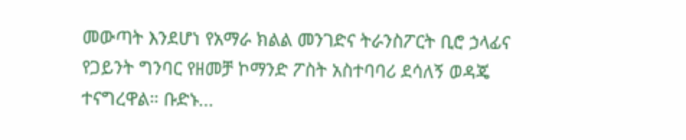መውጣት እንደሆነ የአማራ ክልል መንገድና ትራንስፖርት ቢሮ ኃላፊና የጋይንት ግንባር የዘመቻ ኮማንድ ፖስት አስተባባሪ ደሳለኝ ወዳጄ ተናግረዋል። ቡድኑ...